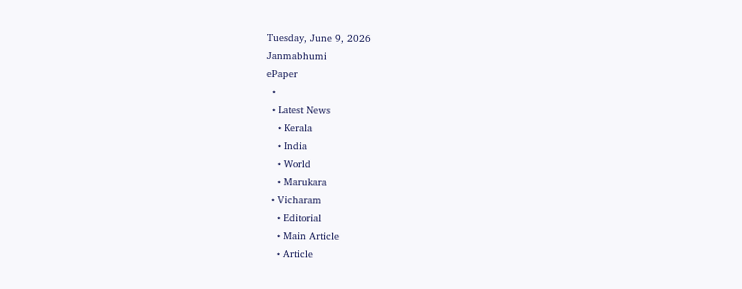Tuesday, June 9, 2026
Janmabhumi
ePaper
  •
  • Latest News
    • Kerala
    • India
    • World
    • Marukara
  • Vicharam
    • Editorial
    • Main Article
    • Article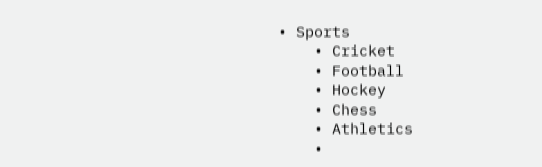• Sports
    • Cricket
    • Football
    • Hockey
    • Chess
    • Athletics
    •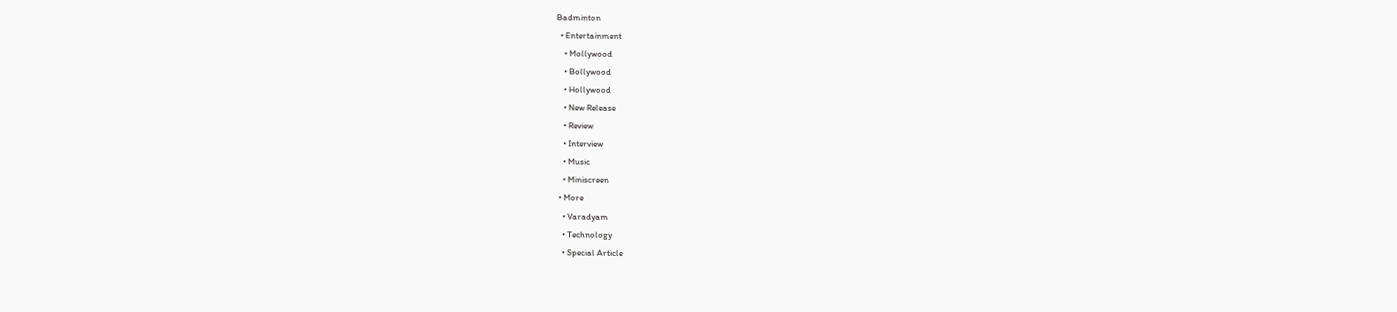Badminton
  • Entertainment
    • Mollywood
    • Bollywood
    • Hollywood
    • New Release
    • Review
    • Interview
    • Music
    • Miniscreen
  • More
    • Varadyam
    • Technology
    • Special Article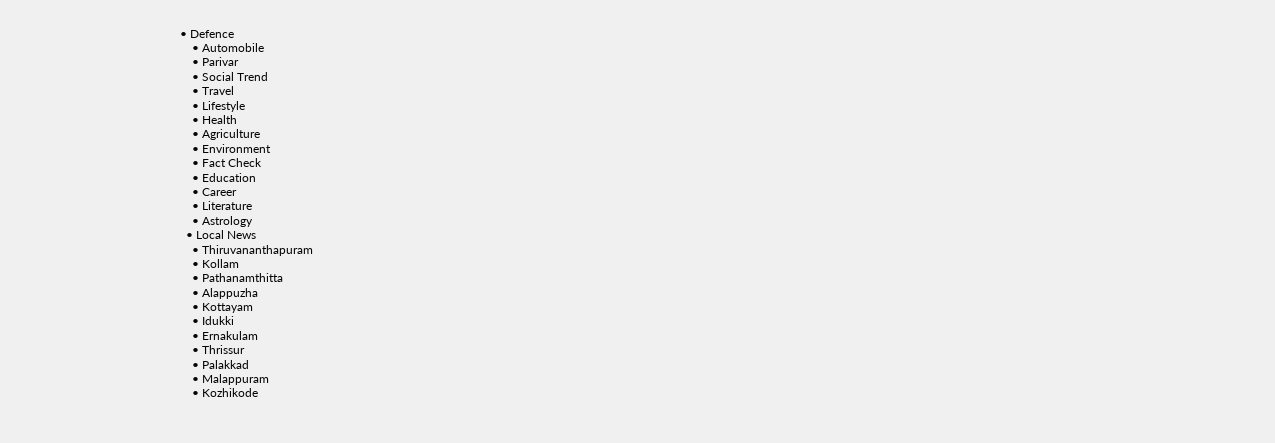• Defence
    • Automobile
    • Parivar
    • Social Trend
    • Travel
    • Lifestyle
    • Health
    • Agriculture
    • Environment
    • Fact Check
    • Education
    • Career
    • Literature
    • Astrology
  • Local News
    • Thiruvananthapuram
    • Kollam
    • Pathanamthitta
    • Alappuzha
    • Kottayam
    • Idukki
    • Ernakulam
    • Thrissur
    • Palakkad
    • Malappuram
    • Kozhikode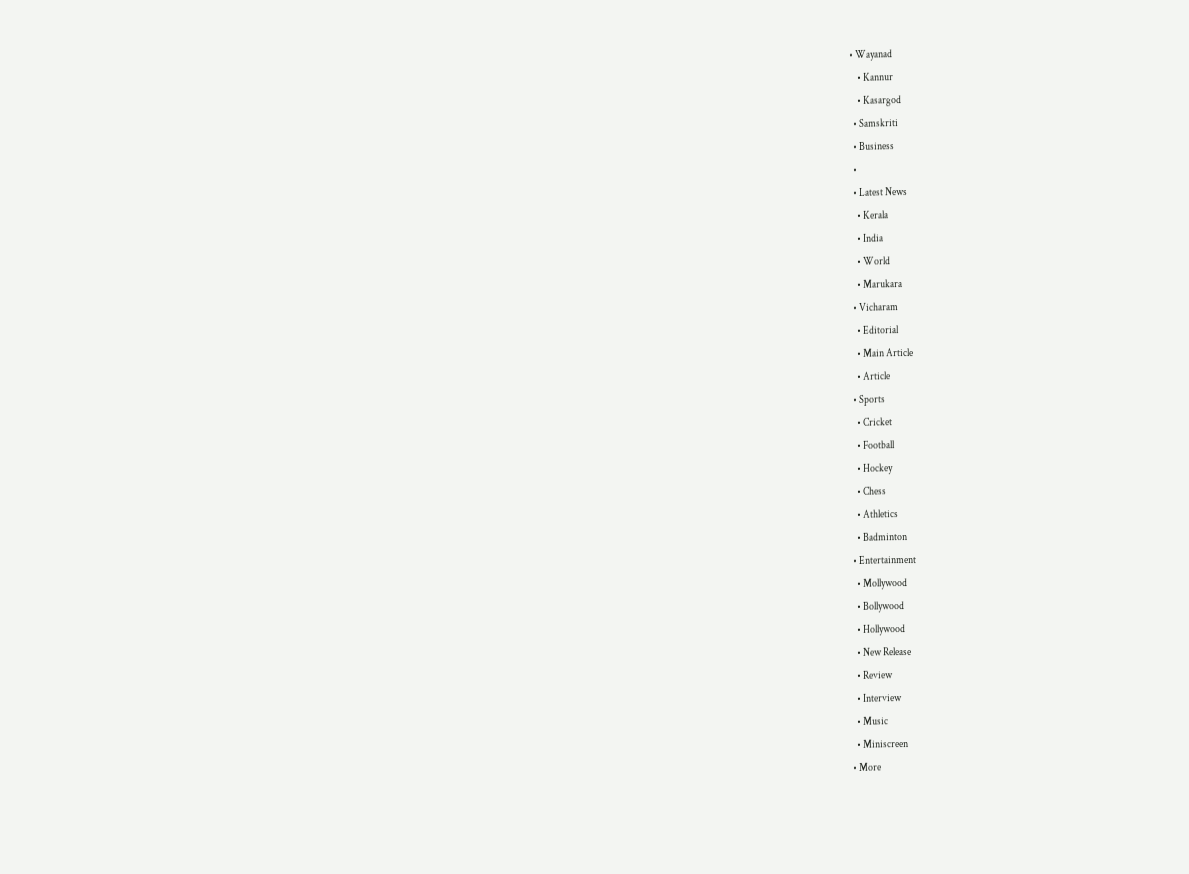• Wayanad
    • Kannur
    • Kasargod
  • Samskriti
  • Business
  •
  • Latest News
    • Kerala
    • India
    • World
    • Marukara
  • Vicharam
    • Editorial
    • Main Article
    • Article
  • Sports
    • Cricket
    • Football
    • Hockey
    • Chess
    • Athletics
    • Badminton
  • Entertainment
    • Mollywood
    • Bollywood
    • Hollywood
    • New Release
    • Review
    • Interview
    • Music
    • Miniscreen
  • More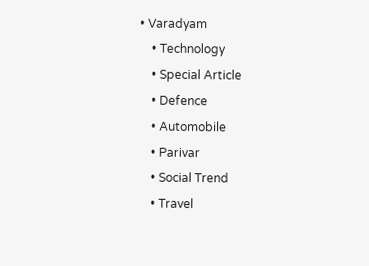• Varadyam
    • Technology
    • Special Article
    • Defence
    • Automobile
    • Parivar
    • Social Trend
    • Travel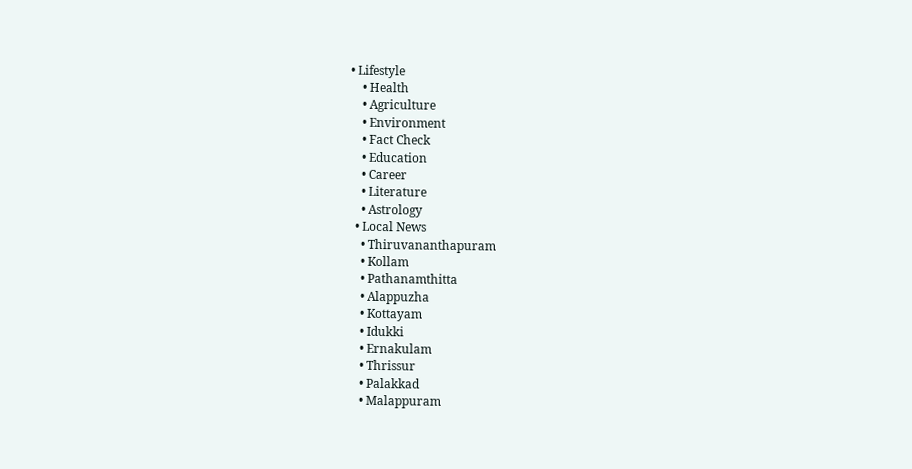• Lifestyle
    • Health
    • Agriculture
    • Environment
    • Fact Check
    • Education
    • Career
    • Literature
    • Astrology
  • Local News
    • Thiruvananthapuram
    • Kollam
    • Pathanamthitta
    • Alappuzha
    • Kottayam
    • Idukki
    • Ernakulam
    • Thrissur
    • Palakkad
    • Malappuram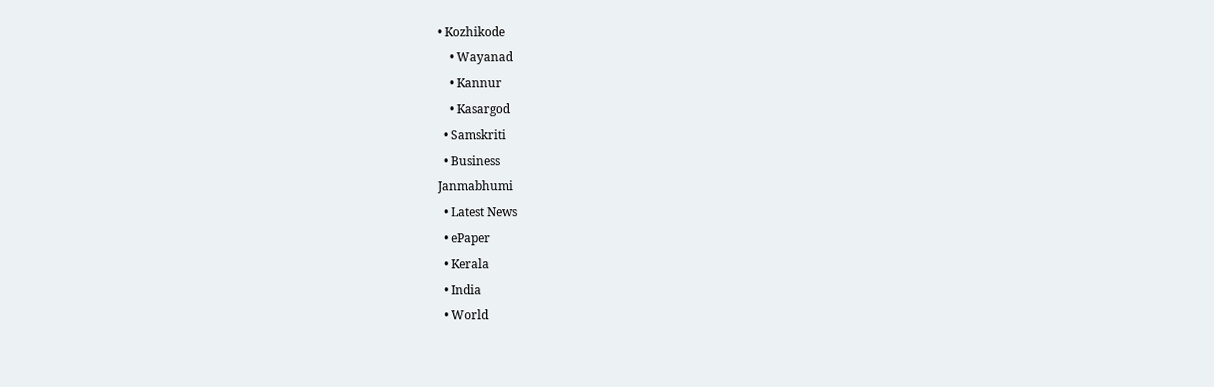• Kozhikode
    • Wayanad
    • Kannur
    • Kasargod
  • Samskriti
  • Business
Janmabhumi
  • Latest News
  • ePaper
  • Kerala
  • India
  • World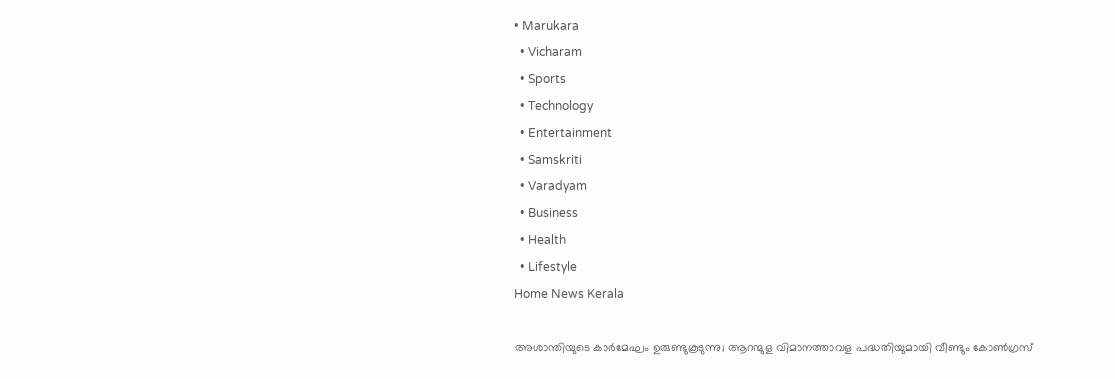• Marukara
  • Vicharam
  • Sports
  • Technology
  • Entertainment
  • Samskriti
  • Varadyam
  • Business
  • Health
  • Lifestyle
Home News Kerala

അശാന്തിയുടെ കാർമേഘം ഉരുണ്ടുകൂടുന്നു; ആറന്മുള വിമാനത്താവള പദ്ധതിയുമായി വീണ്ടും കോണ്‍ഗ്രസ്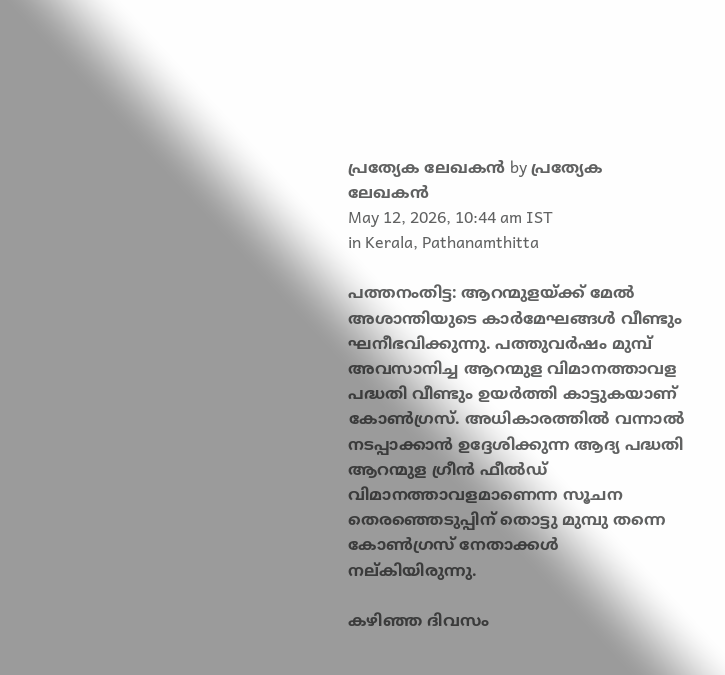പ്രത്യേക ലേഖകന്‍ by പ്രത്യേക ലേഖകന്‍
May 12, 2026, 10:44 am IST
in Kerala, Pathanamthitta

പത്തനംതിട്ട: ആറന്മുളയ്‌ക്ക് മേല്‍ അശാന്തിയുടെ കാര്‍മേഘങ്ങള്‍ വീണ്ടും ഘനീഭവിക്കുന്നു. പത്തുവര്‍ഷം മുമ്പ് അവസാനിച്ച ആറന്മുള വിമാനത്താവള പദ്ധതി വീണ്ടും ഉയര്‍ത്തി കാട്ടുകയാണ് കോണ്‍ഗ്രസ്. അധികാരത്തില്‍ വന്നാല്‍ നടപ്പാക്കാന്‍ ഉദ്ദേശിക്കുന്ന ആദ്യ പദ്ധതി ആറന്മുള ഗ്രീന്‍ ഫീല്‍ഡ് വിമാനത്താവളമാണെന്ന സൂചന തെരഞ്ഞെടുപ്പിന് തൊട്ടു മുമ്പു തന്നെ കോണ്‍ഗ്രസ് നേതാക്കള്‍ നല്കിയിരുന്നു.

കഴിഞ്ഞ ദിവസം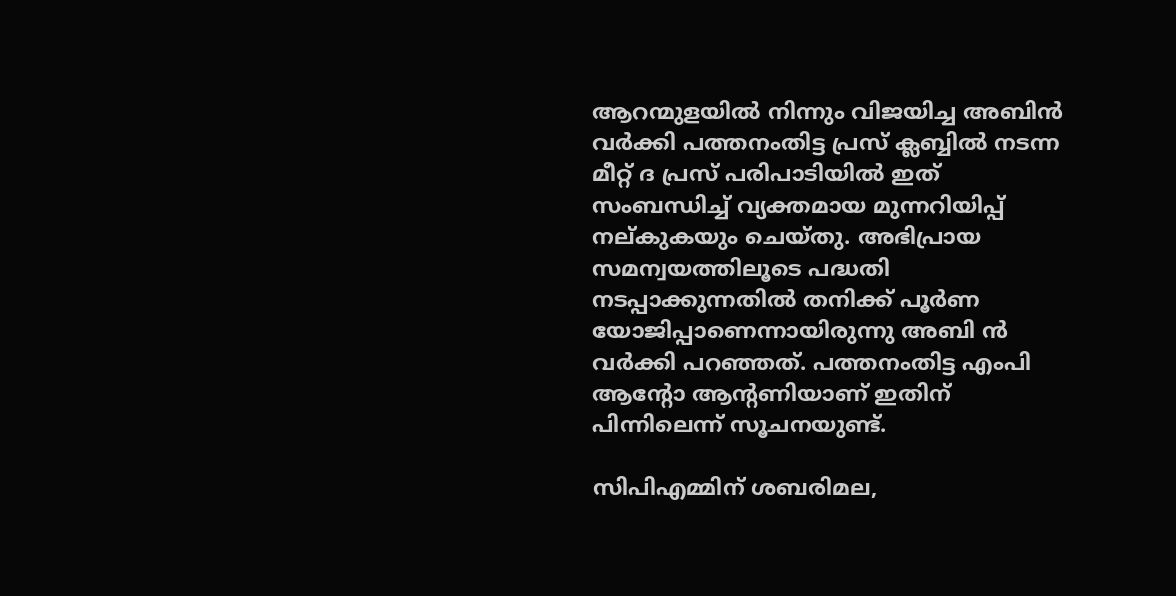ആറന്മുളയില്‍ നിന്നും വിജയിച്ച അബിന്‍ വര്‍ക്കി പത്തനംതിട്ട പ്രസ് ക്ലബ്ബില്‍ നടന്ന മീറ്റ് ദ പ്രസ് പരിപാടിയില്‍ ഇത് സംബന്ധിച്ച് വ്യക്തമായ മുന്നറിയിപ്പ് നല്കുകയും ചെയ്തു. അഭിപ്രായ സമന്വയത്തിലൂടെ പദ്ധതി നടപ്പാക്കുന്നതില്‍ തനിക്ക് പൂര്‍ണ യോജിപ്പാണെന്നായിരുന്നു അബി ന്‍ വര്‍ക്കി പറഞ്ഞത്. പത്തനംതിട്ട എംപി ആന്റോ ആന്റണിയാണ് ഇതിന് പിന്നിലെന്ന് സൂചനയുണ്ട്.

സിപിഎമ്മിന് ശബരിമല,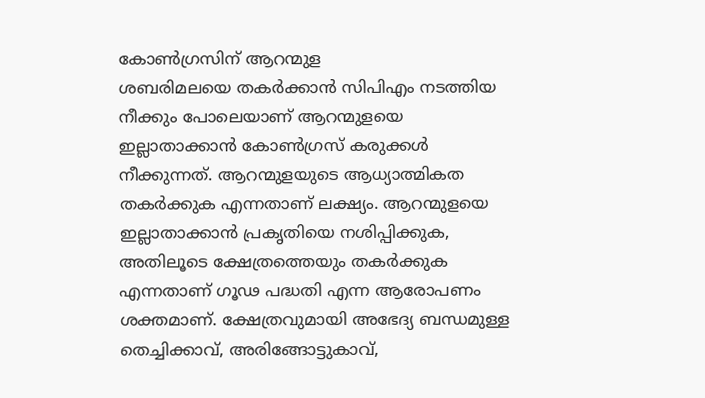കോണ്‍ഗ്രസിന് ആറന്മുള
ശബരിമലയെ തകര്‍ക്കാന്‍ സിപിഎം നടത്തിയ നീക്കും പോലെയാണ് ആറന്മുളയെ ഇല്ലാതാക്കാന്‍ കോണ്‍ഗ്രസ് കരുക്കള്‍ നീക്കുന്നത്. ആറന്മുളയുടെ ആധ്യാത്മികത തകര്‍ക്കുക എന്നതാണ് ലക്ഷ്യം. ആറന്മുളയെ ഇല്ലാതാക്കാന്‍ പ്രകൃതിയെ നശിപ്പിക്കുക, അതിലൂടെ ക്ഷേത്രത്തെയും തകര്‍ക്കുക എന്നതാണ് ഗൂഢ പദ്ധതി എന്ന ആരോപണം ശക്തമാണ്. ക്ഷേത്രവുമായി അഭേദ്യ ബന്ധമുള്ള തെച്ചിക്കാവ്, അരിങ്ങോട്ടുകാവ്,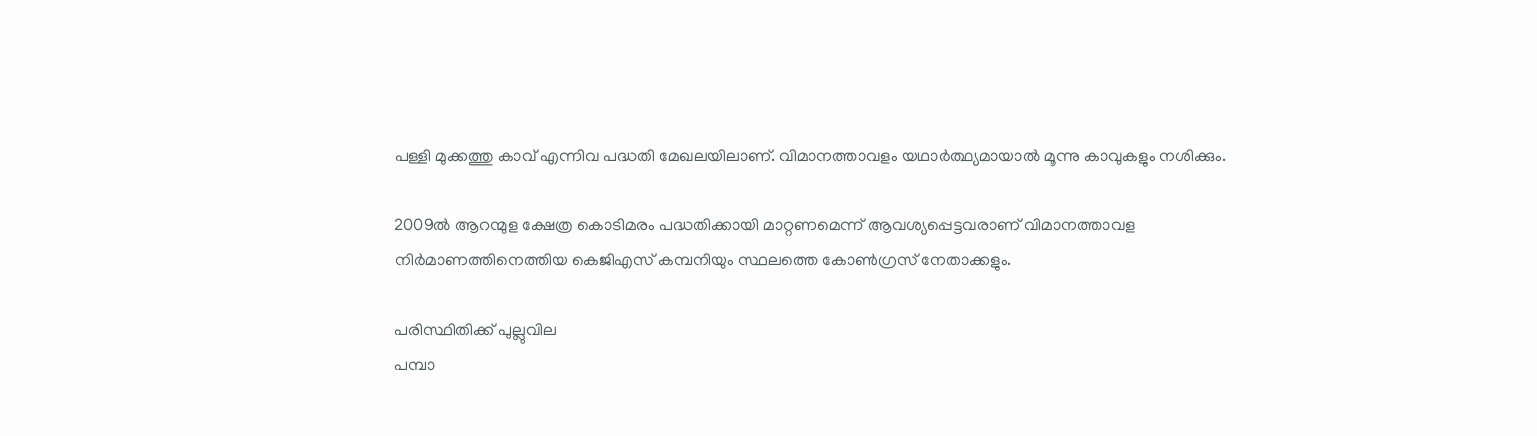പള്ളി മുക്കത്തു കാവ് എന്നിവ പദ്ധതി മേഖലയിലാണ്. വിമാനത്താവളം യഥാര്‍ത്ഥ്യമായാല്‍ മൂന്നു കാവുകളും നശിക്കും.

2009ല്‍ ആറന്മുള ക്ഷേത്ര കൊടിമരം പദ്ധതിക്കായി മാറ്റണമെന്ന് ആവശ്യപ്പെട്ടവരാണ് വിമാനത്താവള നിര്‍മാണത്തിനെത്തിയ കെജിഎസ് കമ്പനിയും സ്ഥലത്തെ കോണ്‍ഗ്രസ് നേതാക്കളും.

പരിസ്ഥിതിക്ക് പുല്ലുവില
പമ്പാ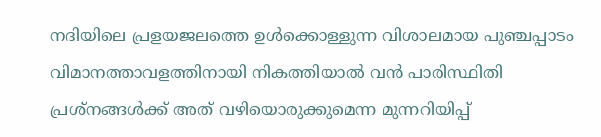നദിയിലെ പ്രളയജലത്തെ ഉള്‍ക്കൊള്ളുന്ന വിശാലമായ പുഞ്ചപ്പാടം വിമാനത്താവളത്തിനായി നികത്തിയാല്‍ വന്‍ പാരിസ്ഥിതി പ്രശ്‌നങ്ങള്‍ക്ക് അത് വഴിയൊരുക്കുമെന്ന മുന്നറിയിപ്പ്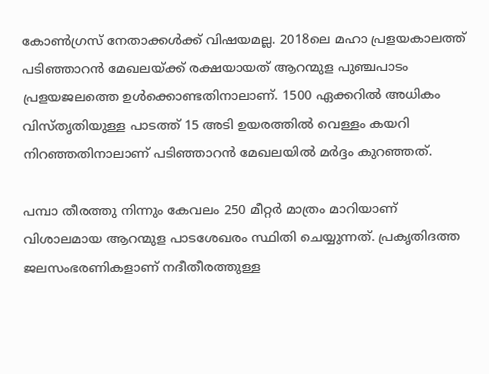കോണ്‍ഗ്രസ് നേതാക്കള്‍ക്ക് വിഷയമല്ല. 2018ലെ മഹാ പ്രളയകാലത്ത് പടിഞ്ഞാറന്‍ മേഖലയ്‌ക്ക് രക്ഷയായത് ആറന്മുള പുഞ്ചപാടം പ്രളയജലത്തെ ഉള്‍ക്കൊണ്ടതിനാലാണ്. 1500 ഏക്കറില്‍ അധികം വിസ്തൃതിയുള്ള പാടത്ത് 15 അടി ഉയരത്തില്‍ വെള്ളം കയറി നിറഞ്ഞതിനാലാണ് പടിഞ്ഞാറന്‍ മേഖലയില്‍ മര്‍ദ്ദം കുറഞ്ഞത്.

പമ്പാ തീരത്തു നിന്നും കേവലം 250 മീറ്റര്‍ മാത്രം മാറിയാണ് വിശാലമായ ആറന്മുള പാടശേഖരം സ്ഥിതി ചെയ്യുന്നത്. പ്രകൃതിദത്ത ജലസംഭരണികളാണ് നദീതീരത്തുള്ള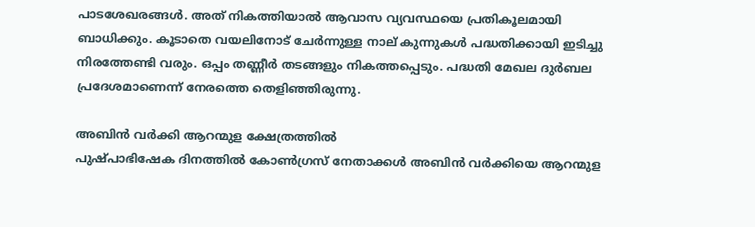പാടശേഖരങ്ങള്‍. അത് നികത്തിയാല്‍ ആവാസ വ്യവസ്ഥയെ പ്രതികൂലമായി ബാധിക്കും. കൂടാതെ വയലിനോട് ചേര്‍ന്നുള്ള നാല് കുന്നുകള്‍ പദ്ധതിക്കായി ഇടിച്ചു നിരത്തേണ്ടി വരും. ഒപ്പം തണ്ണീര്‍ തടങ്ങളും നികത്തപ്പെടും. പദ്ധതി മേഖല ദുര്‍ബല പ്രദേശമാണെന്ന് നേരത്തെ തെളിഞ്ഞിരുന്നു.

അബിന്‍ വര്‍ക്കി ആറന്മുള ക്ഷേത്രത്തില്‍
പുഷ്പാഭിഷേക ദിനത്തില്‍ കോണ്‍ഗ്രസ് നേതാക്കള്‍ അബിന്‍ വര്‍ക്കിയെ ആറന്മുള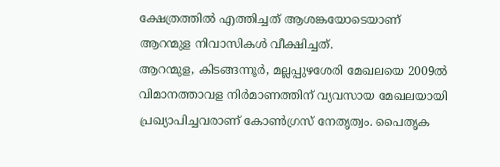ക്ഷേത്രത്തില്‍ എത്തിച്ചത് ആശങ്കയോടെയാണ് ആറന്മുള നിവാസികള്‍ വീക്ഷിച്ചത്.
ആറന്മുള, കിടങ്ങന്നൂര്‍, മല്ലപ്പുഴശേരി മേഖലയെ 2009ല്‍ വിമാനത്താവള നിര്‍മാണത്തിന് വ്യവസായ മേഖലയായി പ്രഖ്യാപിച്ചവരാണ് കോണ്‍ഗ്രസ് നേതൃത്വം. പൈതൃക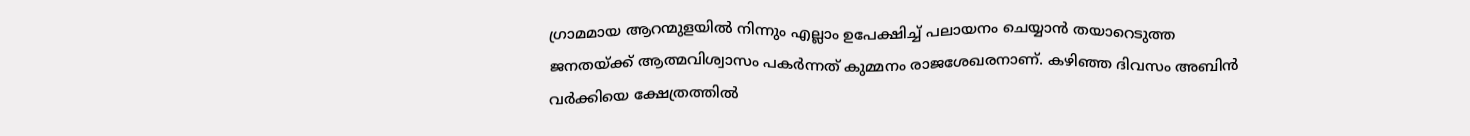ഗ്രാമമായ ആറന്മുളയില്‍ നിന്നും എല്ലാം ഉപേക്ഷിച്ച് പലായനം ചെയ്യാന്‍ തയാറെടുത്ത ജനതയ്‌ക്ക് ആത്മവിശ്വാസം പകര്‍ന്നത് കുമ്മനം രാജശേഖരനാണ്. കഴിഞ്ഞ ദിവസം അബിന്‍ വര്‍ക്കിയെ ക്ഷേത്രത്തില്‍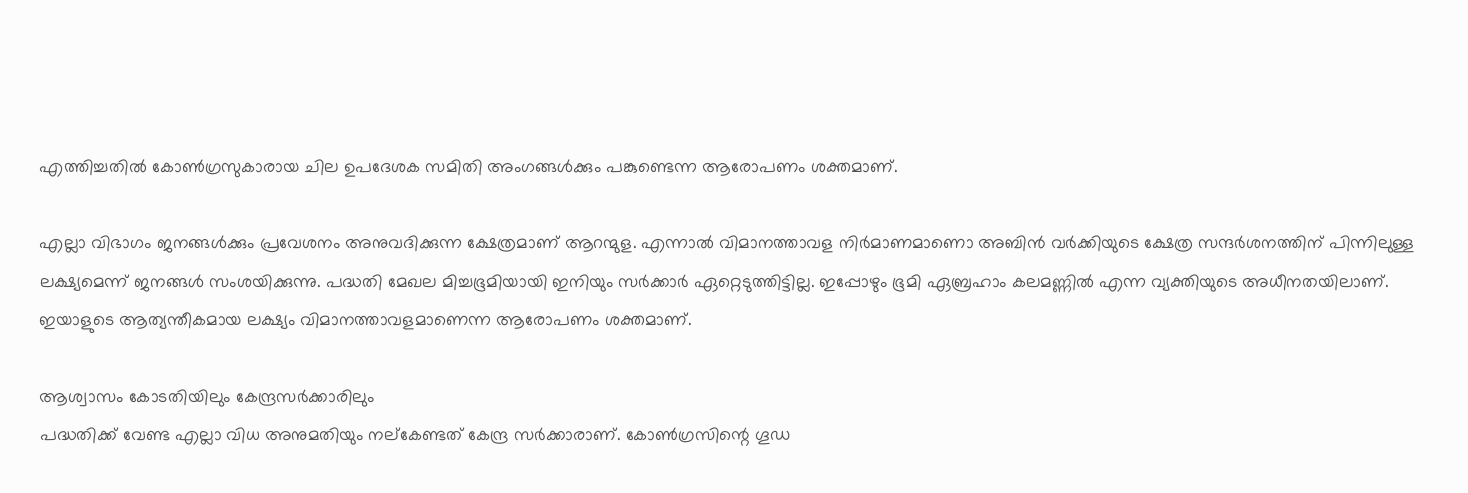എത്തിച്ചതില്‍ കോണ്‍ഗ്രസുകാരായ ചില ഉപദേശക സമിതി അംഗങ്ങള്‍ക്കും പങ്കുണ്ടെന്ന ആരോപണം ശക്തമാണ്.

എല്ലാ വിഭാഗം ജനങ്ങള്‍ക്കും പ്രവേശനം അനുവദിക്കുന്ന ക്ഷേത്രമാണ് ആറന്മുള. എന്നാല്‍ വിമാനത്താവള നിര്‍മാണമാണൊ അബിന്‍ വര്‍ക്കിയുടെ ക്ഷേത്ര സന്ദര്‍ശനത്തിന് പിന്നിലുള്ള ലക്ഷ്യമെന്ന് ജനങ്ങള്‍ സംശയിക്കുന്നു. പദ്ധതി മേഖല മിച്ചഭൂമിയായി ഇനിയും സര്‍ക്കാര്‍ ഏറ്റെടുത്തിട്ടില്ല. ഇപ്പോഴും ഭൂമി ഏബ്രഹാം കലമണ്ണില്‍ എന്ന വ്യക്തിയുടെ അധീനതയിലാണ്. ഇയാളുടെ ആത്യന്തീകമായ ലക്ഷ്യം വിമാനത്താവളമാണെന്ന ആരോപണം ശക്തമാണ്.

ആശ്വാസം കോടതിയിലും കേന്ദ്രസര്‍ക്കാരിലും
പദ്ധതിക്ക് വേണ്ട എല്ലാ വിധ അനുമതിയും നല്‌കേണ്ടത് കേന്ദ്ര സര്‍ക്കാരാണ്. കോണ്‍ഗ്രസിന്റെ ഗൂഡ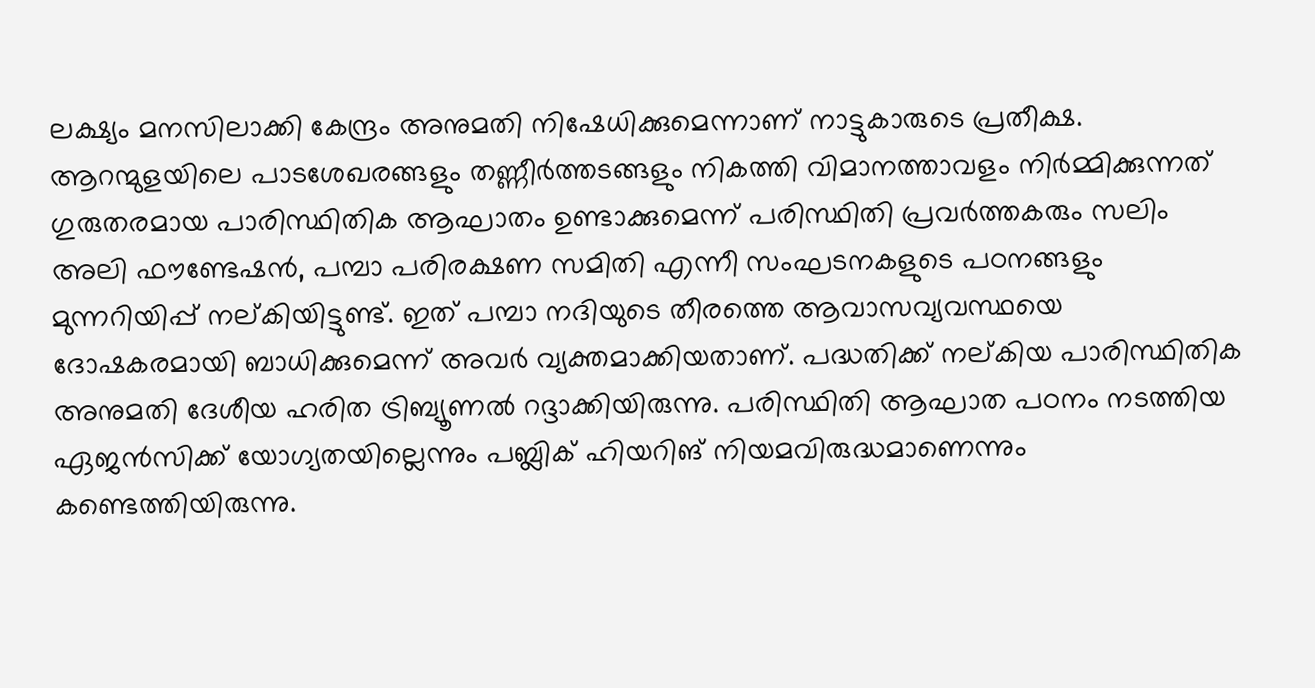ലക്ഷ്യം മനസിലാക്കി കേന്ദ്രം അനുമതി നിഷേധിക്കുമെന്നാണ് നാട്ടുകാരുടെ പ്രതീക്ഷ. ആറന്മുളയിലെ പാടശേഖരങ്ങളും തണ്ണീര്‍ത്തടങ്ങളും നികത്തി വിമാനത്താവളം നിര്‍മ്മിക്കുന്നത് ഗുരുതരമായ പാരിസ്ഥിതിക ആഘാതം ഉണ്ടാക്കുമെന്ന് പരിസ്ഥിതി പ്രവര്‍ത്തകരും സലിം അലി ഫൗണ്ടേഷന്‍, പമ്പാ പരിരക്ഷണ സമിതി എന്നീ സംഘടനകളുടെ പഠനങ്ങളും മുന്നറിയിപ്പ് നല്കിയിട്ടുണ്ട്. ഇത് പമ്പാ നദിയുടെ തീരത്തെ ആവാസവ്യവസ്ഥയെ ദോഷകരമായി ബാധിക്കുമെന്ന് അവര്‍ വ്യക്തമാക്കിയതാണ്. പദ്ധതിക്ക് നല്കിയ പാരിസ്ഥിതിക അനുമതി ദേശീയ ഹരിത ട്രിബ്യൂണല്‍ റദ്ദാക്കിയിരുന്നു. പരിസ്ഥിതി ആഘാത പഠനം നടത്തിയ ഏജന്‍സിക്ക് യോഗ്യതയില്ലെന്നും പബ്ലിക് ഹിയറിങ് നിയമവിരുദ്ധമാണെന്നും കണ്ടെത്തിയിരുന്നു.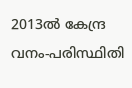2013ല്‍ കേന്ദ്ര വനം-പരിസ്ഥിതി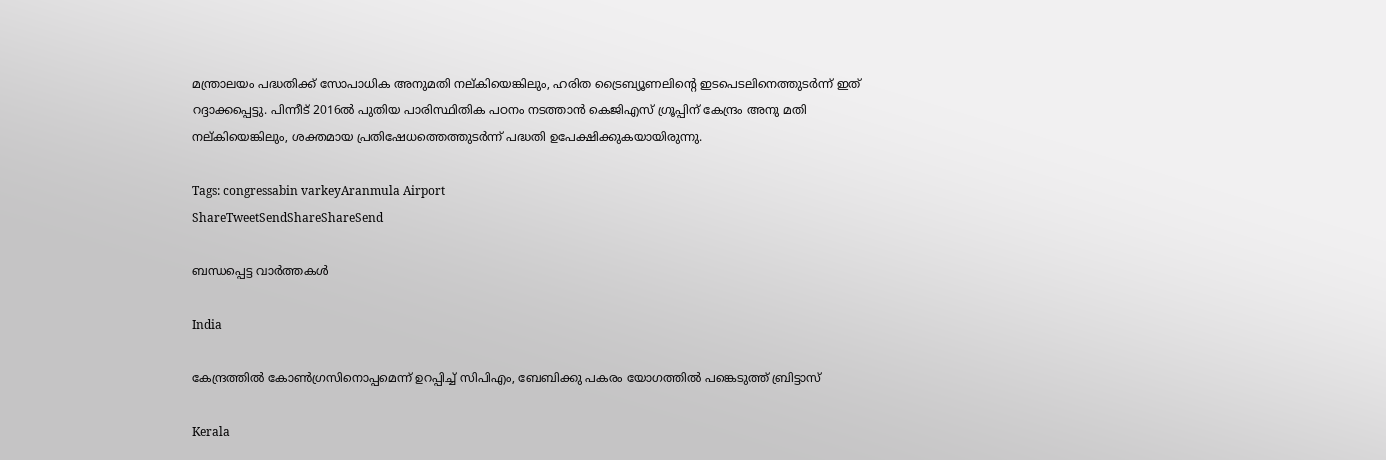മന്ത്രാലയം പദ്ധതിക്ക് സോപാധിക അനുമതി നല്കിയെങ്കിലും, ഹരിത ട്രൈബ്യൂണലിന്റെ ഇടപെടലിനെത്തുടര്‍ന്ന് ഇത് റദ്ദാക്കപ്പെട്ടു. പിന്നീട് 2016ല്‍ പുതിയ പാരിസ്ഥിതിക പഠനം നടത്താന്‍ കെജിഎസ് ഗ്രൂപ്പിന് കേന്ദ്രം അനു മതി നല്കിയെങ്കിലും, ശക്തമായ പ്രതിഷേധത്തെത്തുടര്‍ന്ന് പദ്ധതി ഉപേക്ഷിക്കുകയായിരുന്നു.

Tags: congressabin varkeyAranmula Airport
ShareTweetSendShareShareSend

ബന്ധപ്പെട്ട വാര്‍ത്തകള്‍

India

കേന്ദ്രത്തില്‍ കോണ്‍ഗ്രസിനൊപ്പമെന്ന് ഉറപ്പിച്ച് സിപിഎം, ബേബിക്കു പകരം യോഗത്തില്‍ പങ്കെടുത്ത് ബ്രിട്ടാസ്

Kerala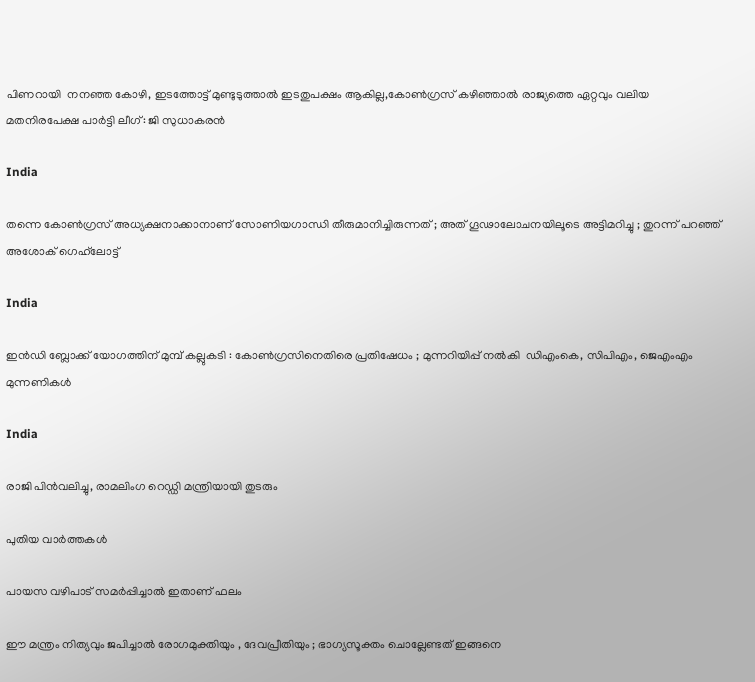പിണറായി  നനഞ്ഞ കോഴി, ഇടത്തോട്ട് മുണ്ടുടുത്താല്‍ ഇടതുപക്ഷം ആകില്ല,കോണ്‍ഗ്രസ് കഴിഞ്ഞാല്‍ രാജ്യത്തെ ഏറ്റവും വലിയ മതനിരപേക്ഷ പാര്‍ട്ടി ലീഗ്: ജി സുധാകരന്‍

India

തന്നെ കോൺഗ്രസ് അധ്യക്ഷനാക്കാനാണ് സോണിയഗാന്ധി തീരുമാനിച്ചിരുന്നത് ; അത് ഗൂഢാലോചനയിലൂടെ അട്ടിമറിച്ചു ; തുറന്ന് പറഞ്ഞ് അശോക് ഗെഹ്‌ലോട്ട്

India

ഇൻഡി ബ്ലോക്ക് യോഗത്തിന് മുമ്പ് കല്ലുകടി : കോൺഗ്രസിനെതിരെ പ്രതിഷേധം ; മുന്നറിയിപ്പ് നൽകി  ഡിഎംകെ, സിപിഎം, ജെഎംഎം മുന്നണികൾ

India

രാജി പിന്‍വലിച്ചു, രാമലിംഗ റെഡ്ഡി മന്ത്രിയായി തുടരും

പുതിയ വാര്‍ത്തകള്‍

പായസ വഴിപാട് സമർപ്പിച്ചാൽ ഇതാണ് ഫലം

ഈ മന്ത്രം നിത്യവും ജപിച്ചാൽ രോഗമുക്തിയും , ദേവപ്രീതിയും ; ഭാഗ്യസൂക്തം ചൊല്ലേണ്ടത് ഇങ്ങനെ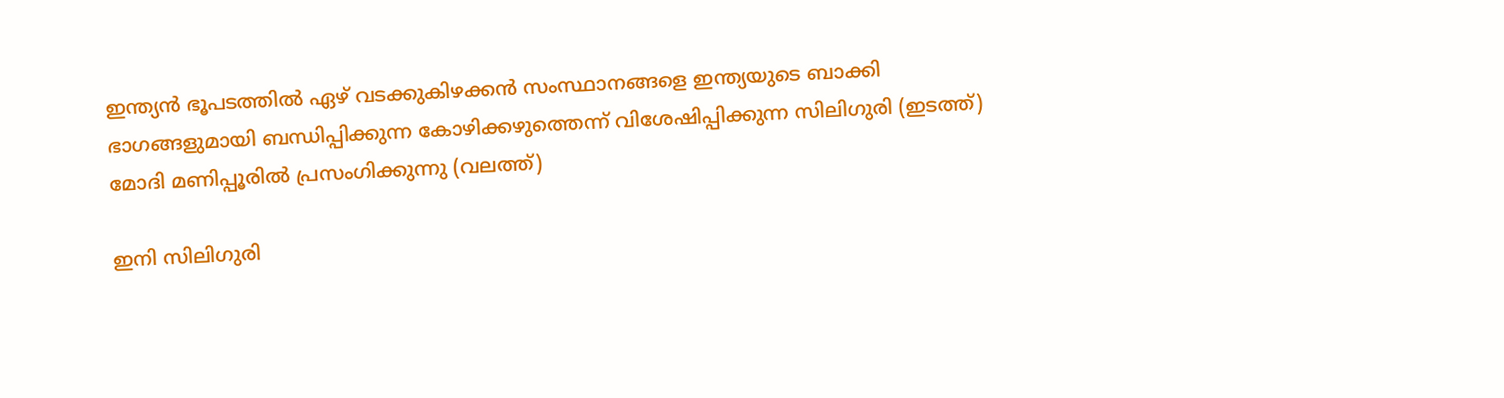ഇന്ത്യന്‍ ഭൂപടത്തില്‍ ഏഴ് വടക്കുകിഴക്കന്‍ സംസ്ഥാനങ്ങളെ ഇന്ത്യയുടെ ബാക്കി ഭാഗങ്ങളുമായി ബന്ധിപ്പിക്കുന്ന കോഴിക്കഴുത്തെന്ന് വിശേഷിപ്പിക്കുന്ന സിലിഗുരി (ഇടത്ത്) മോദി മണിപ്പൂരില്‍ പ്രസംഗിക്കുന്നു (വലത്ത്)

ഇനി സിലിഗുരി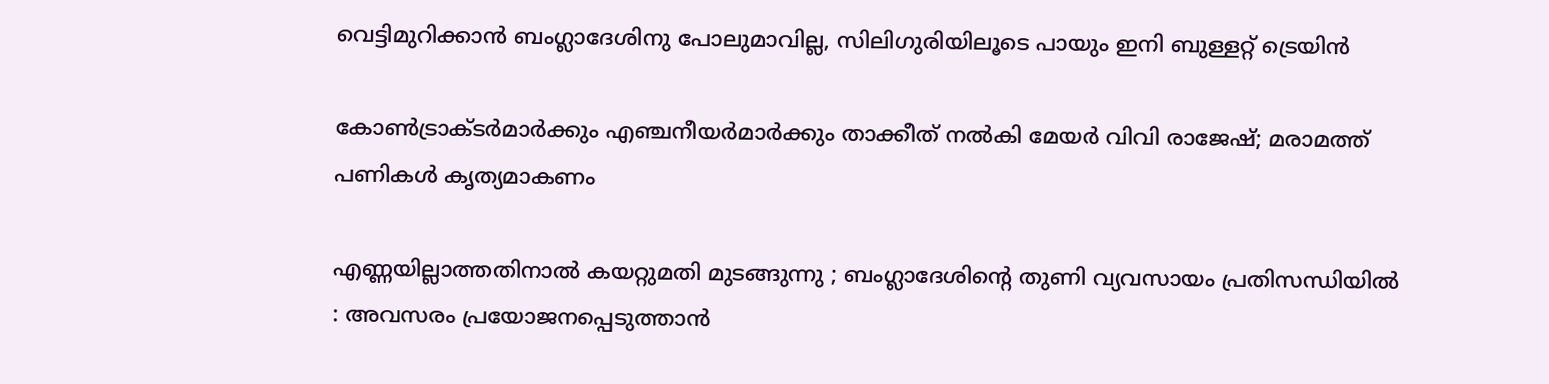വെട്ടിമുറിക്കാന്‍ ബംഗ്ലാദേശിനു പോലുമാവില്ല, സിലിഗുരിയിലൂടെ പായും ഇനി ബുള്ളറ്റ് ട്രെയിന്‍

കോണ്‍ട്രാക്ടര്‍മാര്‍ക്കും എഞ്ചനീയര്‍മാര്‍ക്കും താക്കീത് നല്‍കി മേയര്‍ വിവി രാജേഷ്; മരാമത്ത് പണികള്‍ കൃത്യമാകണം

എണ്ണയില്ലാത്തതിനാൽ കയറ്റുമതി മുടങ്ങുന്നു ; ബംഗ്ലാദേശിന്റെ തുണി വ്യവസായം പ്രതിസന്ധിയിൽ : അവസരം പ്രയോജനപ്പെടുത്താൻ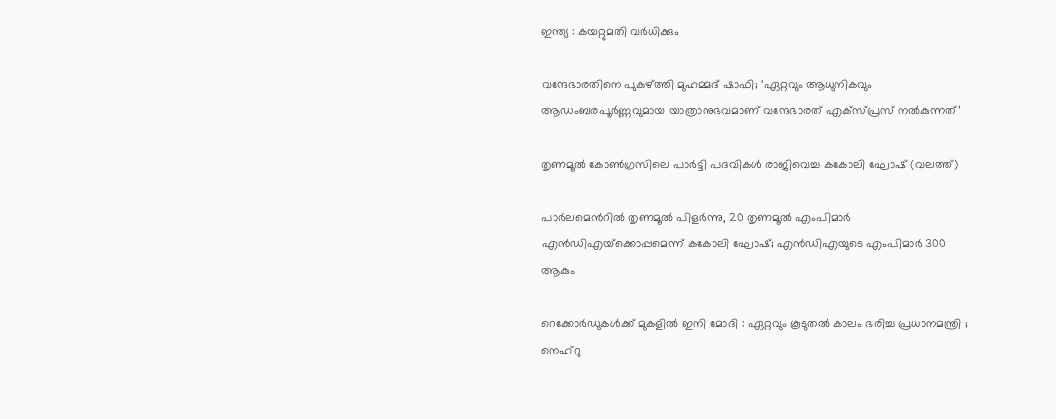ഇന്ത്യ : കയറ്റുമതി വർധിക്കും

വന്ദേഭാരതിനെ പുകഴ്‌ത്തി മുഹമ്മദ് ഷാഫി; ‘ഏറ്റവും ആധുനികവും ആഡംബരപൂർണ്ണവുമായ യാത്രാനുഭവമാണ് വന്ദേഭാരത് എക്സ്പ്രസ് നൽകുന്നത്’

തൃണമൂല്‍ കോണ്‍ഗ്രസിലെ പാര്‍ട്ടി പദവികള്‍ രാജിവെച്ച കകോലി ഘോഷ് (വലത്ത്)

പാര്‍ലമെന്‍റില്‍ തൃണമൂല്‍ പിളര്‍ന്നു, 20 തൃണമൂല്‍ എംപിമാര്‍ എന്‍ഡിഎയ്‌ക്കൊപ്പമെന്ന് കകോലി ഘോഷ്; എന്‍ഡിഎയുടെ എംപിമാര്‍ 300 ആകും

റെക്കോർഡുകൾക്ക് മുകളിൽ ഇനി മോദി : ഏറ്റവും കൂടുതൽ കാലം ഭരിച്ച പ്രധാനമന്ത്രി ; നെഹ്‌റു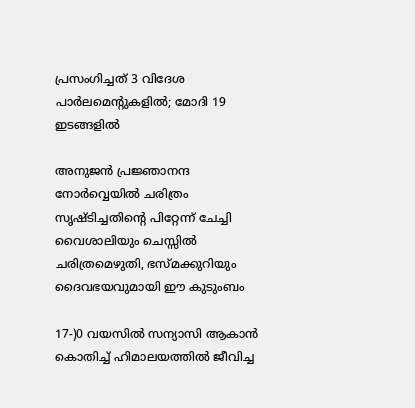പ്രസംഗിച്ചത് 3 വിദേശ പാർലമെന്റുകളിൽ; മോദി 19 ഇടങ്ങളിൽ

അനുജന്‍ പ്രജ്ഞാനന്ദ നോര്‍വ്വെയില്‍ ചരിത്രം സൃഷ്ടിച്ചതിന്റെ പിറ്റേന്ന് ചേച്ചി വൈശാലിയും ചെസ്സില്‍ ചരിത്രമെഴുതി, ഭസ്മക്കുറിയും ദൈവഭയവുമായി ഈ കുടുംബം

17-)0 വയസിൽ സന്യാസി ആകാൻ കൊതിച്ച് ഹിമാലയത്തിൽ ജീവിച്ച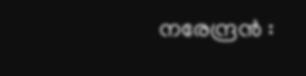നരേന്ദ്രൻ :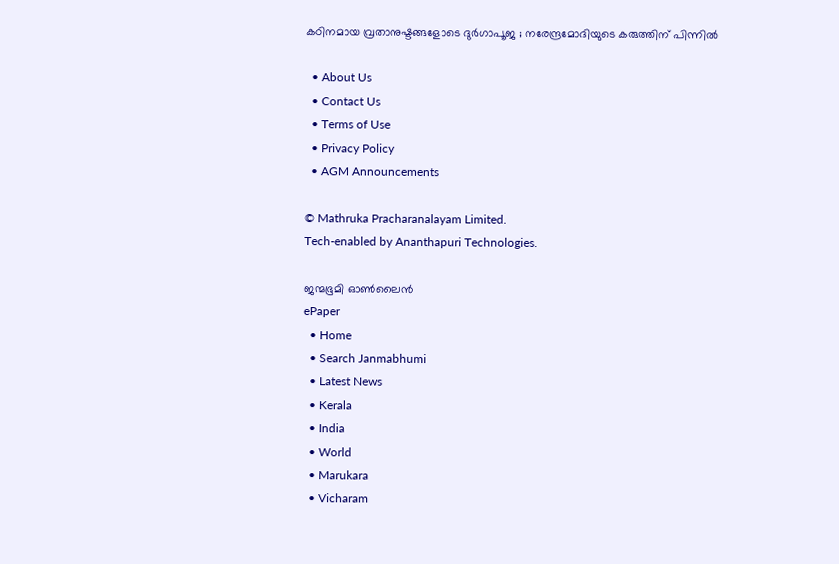കഠിനമായ വ്രതാനുഷ്ടങ്ങളോടെ ദുർഗാപൂജ ; നരേന്ദ്രമോദിയുടെ കരുത്തിന് പിന്നിൽ

  • About Us
  • Contact Us
  • Terms of Use
  • Privacy Policy
  • AGM Announcements

© Mathruka Pracharanalayam Limited.
Tech-enabled by Ananthapuri Technologies.

ജന്മഭൂമി ഓണ്‍ലൈന്‍
ePaper
  • Home
  • Search Janmabhumi
  • Latest News
  • Kerala
  • India
  • World
  • Marukara
  • Vicharam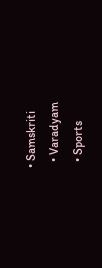• Samskriti
  • Varadyam
  • Sports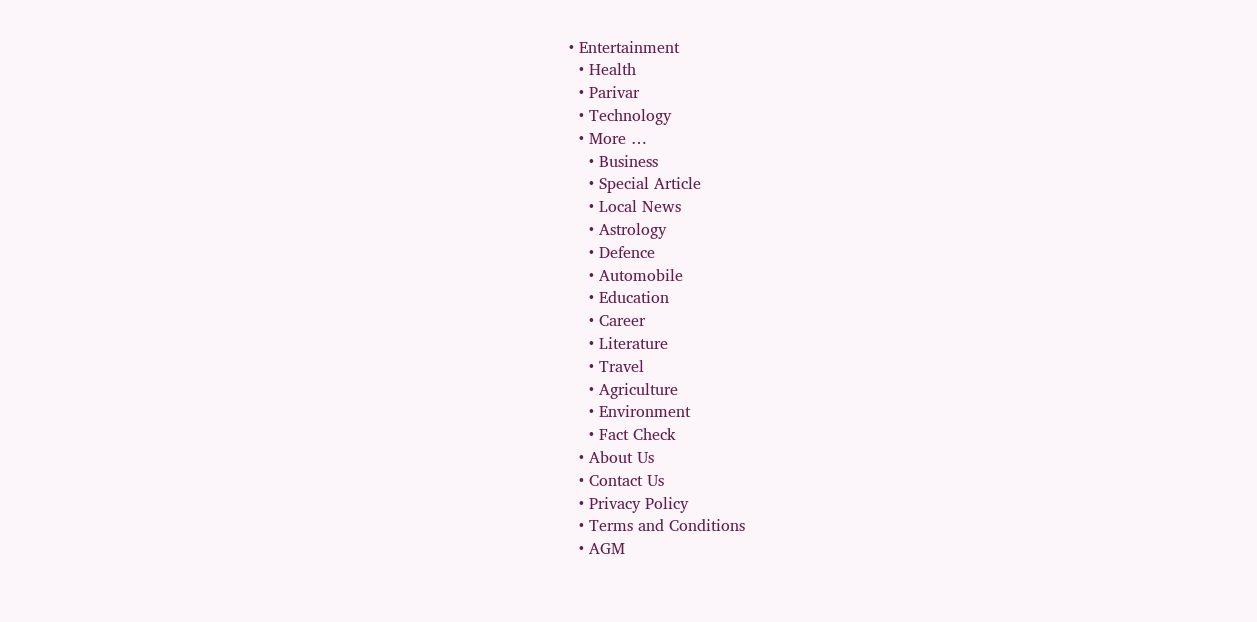• Entertainment
  • Health
  • Parivar
  • Technology
  • More …
    • Business
    • Special Article
    • Local News
    • Astrology
    • Defence
    • Automobile
    • Education
    • Career
    • Literature
    • Travel
    • Agriculture
    • Environment
    • Fact Check
  • About Us
  • Contact Us
  • Privacy Policy
  • Terms and Conditions
  • AGM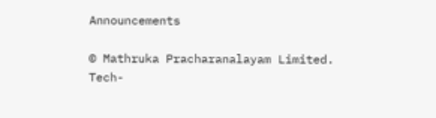Announcements

© Mathruka Pracharanalayam Limited.
Tech-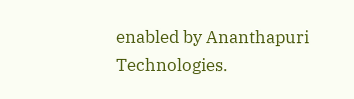enabled by Ananthapuri Technologies.